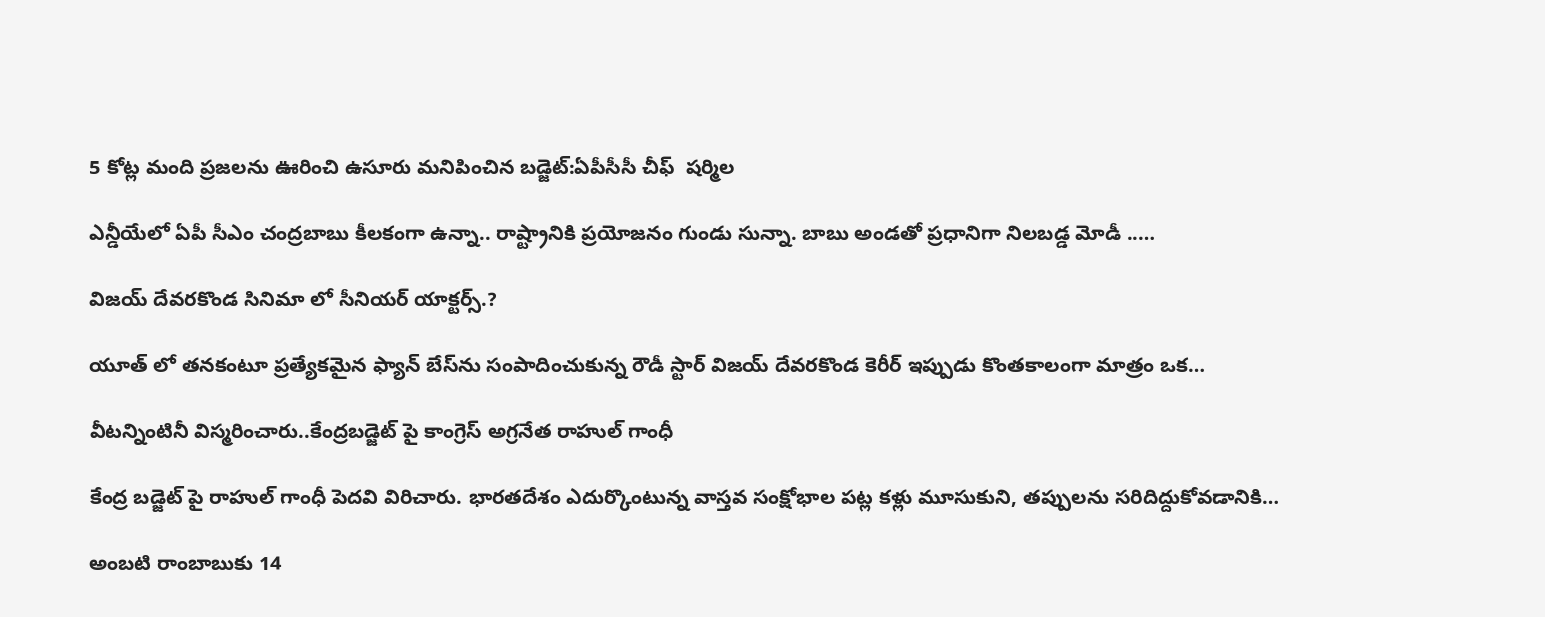5 కోట్ల మంది ప్రజలను ఊరించి ఉసూరు మనిపించిన బడ్జెట్:ఏపీసీసీ చీఫ్  షర్మిల

ఎన్డీయేలో ఏపీ సీఎం చంద్రబాబు కీలకంగా ఉన్నా.. రాష్ట్రానికి ప్రయోజనం గుండు సున్నా. బాబు అండతో ప్రధానిగా నిలబడ్డ మోడీ ..…

విజయ్ దేవరకొండ సినిమా లో సీనియర్ యాక్టర్స్.?

యూత్‌ లో తనకంటూ ప్రత్యేకమైన ఫ్యాన్ బేస్‌ను సంపాదించుకున్న రౌడీ స్టార్ విజయ్ దేవరకొండ కెరీర్ ఇప్పుడు కొంతకాలంగా మాత్రం ఒక…

వీటన్నింటినీ విస్మరించారు..కేంద్రబడ్జెట్ పై కాంగ్రెస్ అగ్రనేత రాహుల్ గాంధీ

కేంద్ర బడ్జెట్ పై రాహుల్ గాంధీ పెదవి విరిచారు. భారతదేశం ఎదుర్కొంటున్న వాస్తవ సంక్షోభాల పట్ల కళ్లు మూసుకుని, తప్పులను సరిదిద్దుకోవడానికి…

అంబటి రాంబాబుకు 14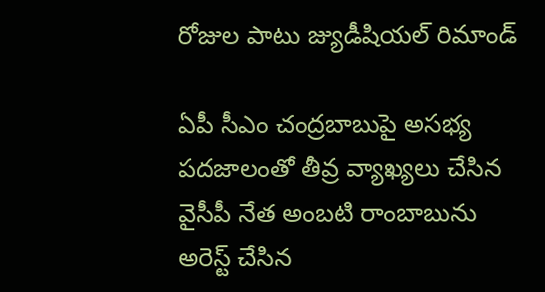రోజుల పాటు జ్యుడీషియల్ రిమాండ్

ఏపీ సీఎం చంద్రబాబుపై అసభ్య పదజాలంతో తీవ్ర వ్యాఖ్యలు చేసిన వైసీపీ నేత అంబటి రాంబాబును అరెస్ట్ చేసిన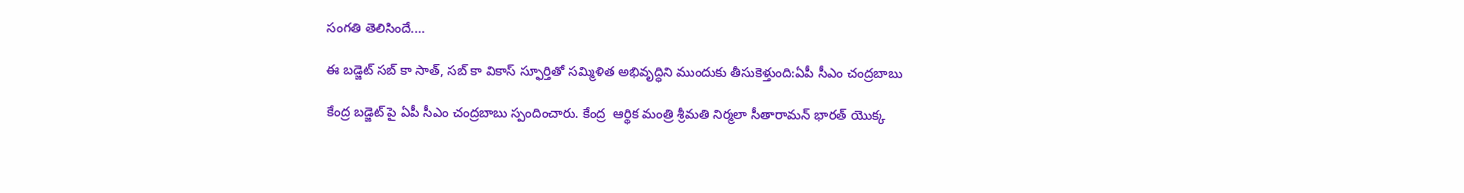సంగతి తెలిసిందే.…

ఈ బడ్జెట్ సబ్ కా సాత్, సబ్ కా వికాస్ స్ఫూర్తితో సమ్మిళిత అభివృద్ధిని ముందుకు తీసుకెళ్తుంది:ఏపీ సీఎం చంద్రబాబు

కేంద్ర బడ్జెట్ పై ఏపీ సీఎం చంద్రబాబు స్పందించారు. కేంద్ర  ఆర్థిక మంత్రి శ్రీమతి నిర్మలా సీతారామన్ భారత్ యొక్క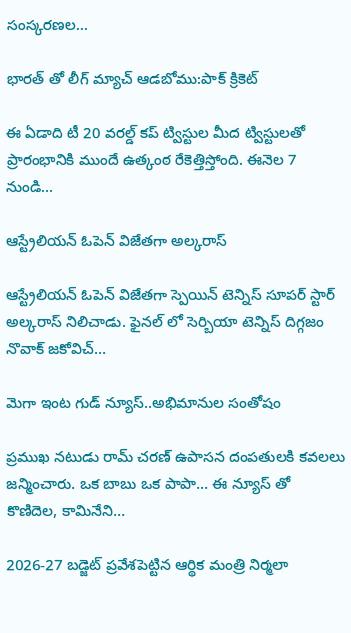సంస్కరణల…

భారత్ తో లీగ్ మ్యాచ్ ఆడబోము:పాక్ క్రికెట్

ఈ ఏడాది టీ 20 వరల్డ్ కప్ ట్విస్టుల మీద ట్విస్టులతో ప్రారంభానికి ముందే ఉత్కంఠ రేకెత్తిస్తోంది. ఈనెల 7 నుండి…

ఆస్ట్రేలియన్ ఓపెన్ విజేతగా అల్కరాస్

ఆస్ట్రేలియన్ ఓపెన్ విజేతగా స్పెయిన్ టెన్నిస్ సూపర్ స్టార్ అల్కరాస్ నిలిచాడు. ఫైనల్ లో సెర్బియా టెన్నిస్ దిగ్గజం నొవాక్ జకోవిచ్…

మెగా ఇంట గుడ్ న్యూస్..అభిమానుల సంతోషం

ప్రముఖ నటుడు రామ్ చరణ్ ఉపాసన దంపతులకి కవలలు జన్మించారు. ఒక బాబు ఒక పాపా… ఈ న్యూస్ తో కొణిదెల, కామినేని…

2026-27 బడ్జెట్ ప్రవేశపెట్టిన ఆర్థిక మంత్రి నిర్మలా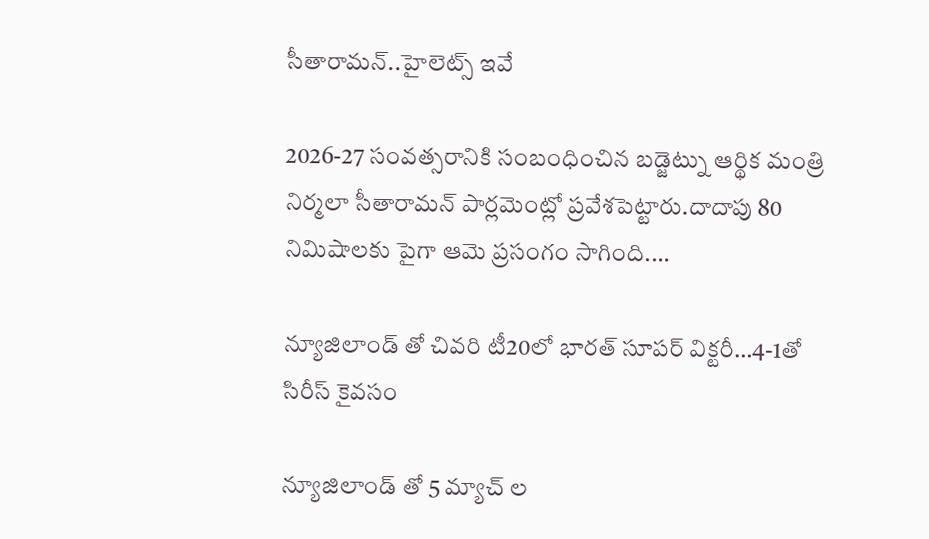సీతారామన్..హైలెట్స్ ఇవే

2026-27 సంవత్సరానికి సంబంధించిన బడ్జెట్ను ఆర్థిక మంత్రి నిర్మలా సీతారామన్ పార్లమెంట్లో ప్రవేశపెట్టారు.దాదాపు 80 నిమిషాలకు పైగా ఆమె ప్రసంగం సాగింది.…

న్యూజిలాండ్ తో చివరి టీ20లో భారత్ సూపర్ విక్టరీ…4-1తో సిరీస్ కైవసం

న్యూజిలాండ్ తో 5 మ్యాచ్ ల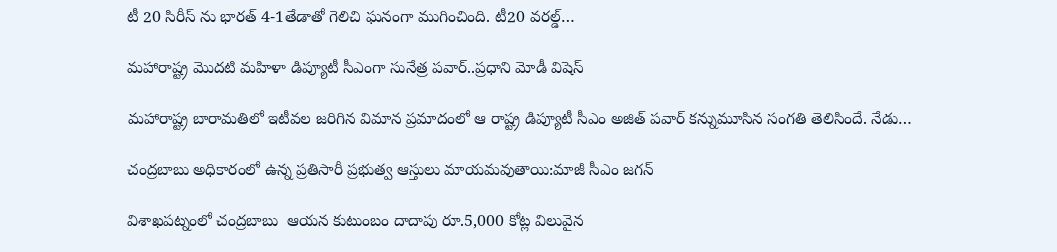టీ 20 సిరీస్ ను భారత్ 4-1తేడాతో గెలిచి ఘనంగా ముగించింది. టీ20 వరల్డ్…

మహారాష్ట్ర మొదటి మహిళా డిప్యూటీ సీఎంగా సునేత్ర పవార్..ప్రధాని మోడీ విషెస్

మహారాష్ట్ర బారామతిలో ఇటీవల జరిగిన విమాన ప్రమాదంలో ఆ రాష్ట్ర డిప్యూటీ సీఎం అజిత్ పవార్ కన్నుమూసిన సంగతి తెలిసిందే. నేడు…

చంద్రబాబు అధికారంలో ఉన్న ప్రతిసారీ ప్రభుత్వ ఆస్తులు మాయమవుతాయి:మాజీ సీఎం జగన్

విశాఖపట్నంలో చంద్రబాబు  ఆయన కుటుంబం దాదాపు రూ.5,000 కోట్ల విలువైన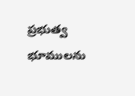ప్రభుత్వ భూములను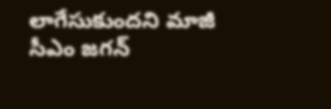లాగేసుకుందని మాజీ సీఎం జగన్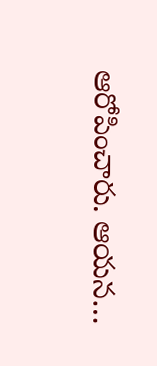ఆరోపించారు. ఆయన…